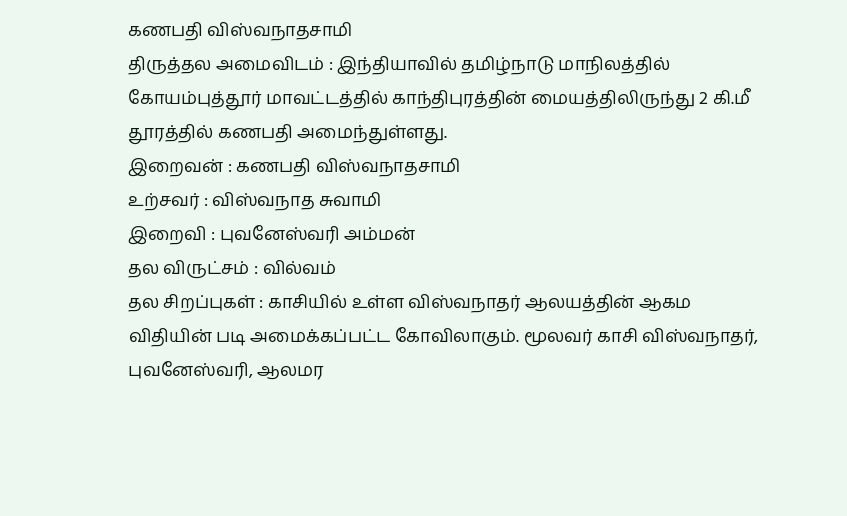கணபதி விஸ்வநாதசாமி
திருத்தல அமைவிடம் : இந்தியாவில் தமிழ்நாடு மாநிலத்தில் கோயம்புத்தூர் மாவட்டத்தில் காந்திபுரத்தின் மையத்திலிருந்து 2 கி.மீ தூரத்தில் கணபதி அமைந்துள்ளது.
இறைவன் : கணபதி விஸ்வநாதசாமி
உற்சவர் : விஸ்வநாத சுவாமி
இறைவி : புவனேஸ்வரி அம்மன்
தல விருட்சம் : வில்வம்
தல சிறப்புகள் : காசியில் உள்ள விஸ்வநாதர் ஆலயத்தின் ஆகம விதியின் படி அமைக்கப்பட்ட கோவிலாகும். மூலவர் காசி விஸ்வநாதர், புவனேஸ்வரி, ஆலமர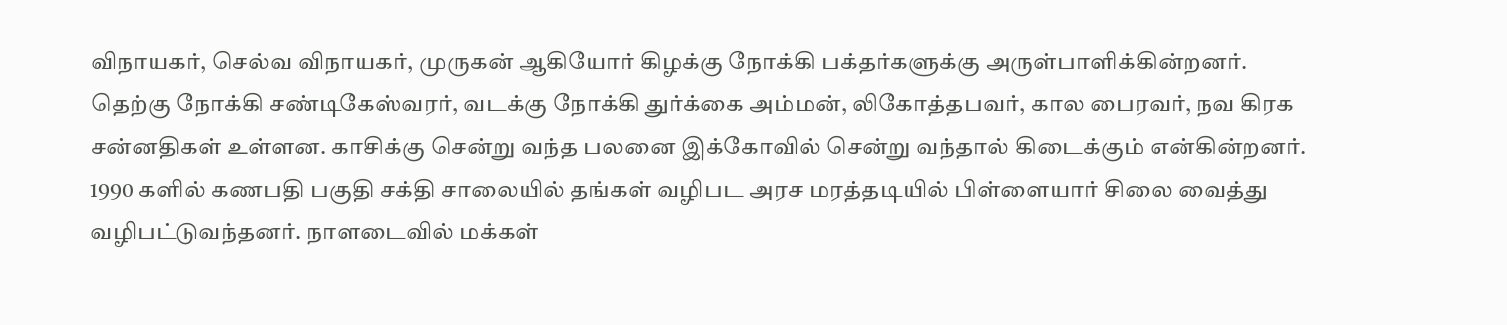விநாயகர், செல்வ விநாயகர், முருகன் ஆகியோர் கிழக்கு நோக்கி பக்தர்களுக்கு அருள்பாளிக்கின்றனர். தெற்கு நோக்கி சண்டிகேஸ்வரர், வடக்கு நோக்கி துர்க்கை அம்மன், லிகோத்தபவர், கால பைரவர், நவ கிரக சன்னதிகள் உள்ளன. காசிக்கு சென்று வந்த பலனை இக்கோவில் சென்று வந்தால் கிடைக்கும் என்கின்றனர். 1990 களில் கணபதி பகுதி சக்தி சாலையில் தங்கள் வழிபட அரச மரத்தடியில் பிள்ளையார் சிலை வைத்து வழிபட்டுவந்தனர். நாளடைவில் மக்கள்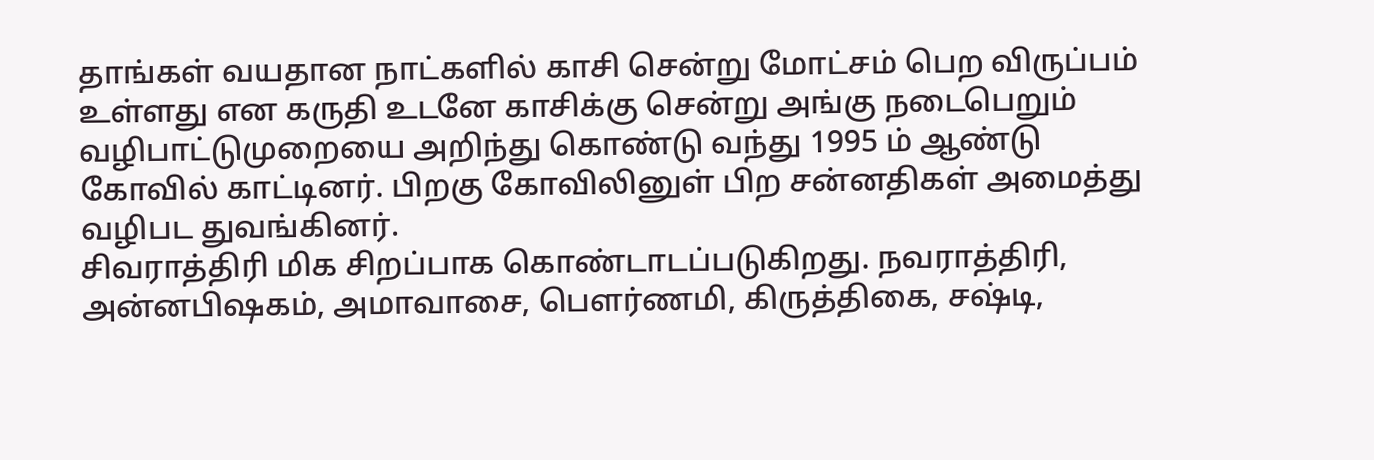தாங்கள் வயதான நாட்களில் காசி சென்று மோட்சம் பெற விருப்பம் உள்ளது என கருதி உடனே காசிக்கு சென்று அங்கு நடைபெறும் வழிபாட்டுமுறையை அறிந்து கொண்டு வந்து 1995 ம் ஆண்டு கோவில் காட்டினர். பிறகு கோவிலினுள் பிற சன்னதிகள் அமைத்து வழிபட துவங்கினர்.
சிவராத்திரி மிக சிறப்பாக கொண்டாடப்படுகிறது. நவராத்திரி, அன்னபிஷகம், அமாவாசை, பௌர்ணமி, கிருத்திகை, சஷ்டி,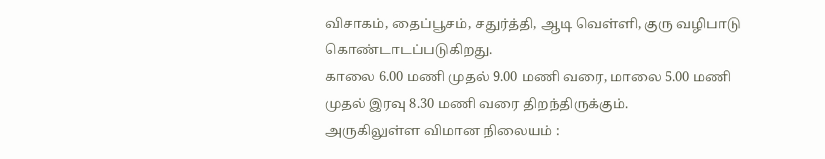விசாகம், தைப்பூசம், சதுர்த்தி, ஆடி வெள்ளி, குரு வழிபாடு கொண்டாடப்படுகிறது.
காலை 6.00 மணி முதல் 9.00 மணி வரை, மாலை 5.00 மணி முதல் இரவு 8.30 மணி வரை திறந்திருக்கும்.
அருகிலுள்ள விமான நிலையம் :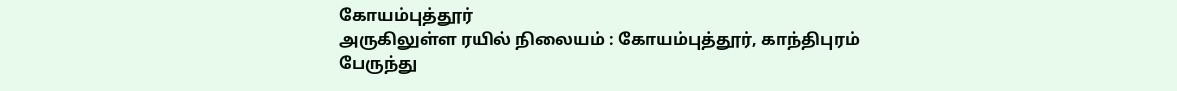கோயம்புத்தூர்
அருகிலுள்ள ரயில் நிலையம் : கோயம்புத்தூர், காந்திபுரம்
பேருந்து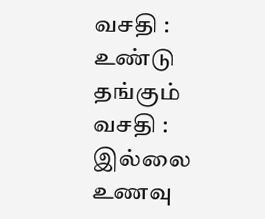வசதி : உண்டு
தங்கும் வசதி : இல்லை
உணவு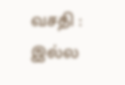வசதி : இல்ல